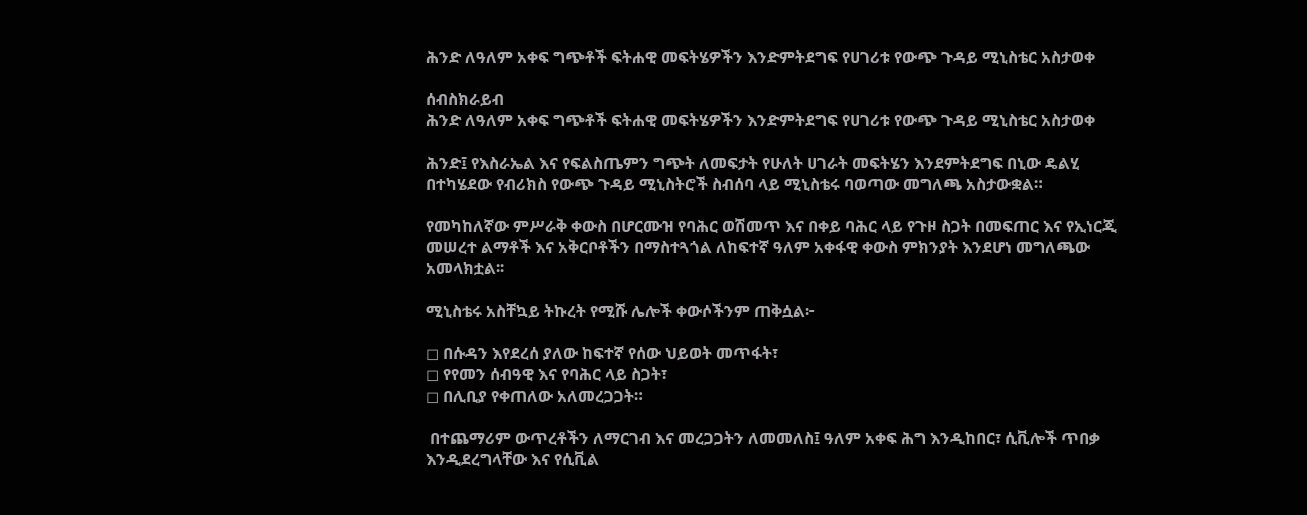ሕንድ ለዓለም አቀፍ ግጭቶች ፍትሐዊ መፍትሄዎችን እንድምትደግፍ የሀገሪቱ የውጭ ጉዳይ ሚኒስቴር አስታወቀ

ሰብስክራይብ
ሕንድ ለዓለም አቀፍ ግጭቶች ፍትሐዊ መፍትሄዎችን እንድምትደግፍ የሀገሪቱ የውጭ ጉዳይ ሚኒስቴር አስታወቀ

ሕንድ፤ የእስራኤል እና የፍልስጤምን ግጭት ለመፍታት የሁለት ሀገራት መፍትሄን እንደምትደግፍ በኒው ዴልሂ በተካሄደው የብሪክስ የውጭ ጉዳይ ሚኒስትሮች ስብሰባ ላይ ሚኒስቴሩ ባወጣው መግለጫ አስታውቋል።

የመካከለኛው ምሥራቅ ቀውስ በሆርሙዝ የባሕር ወሽመጥ እና በቀይ ባሕር ላይ የጉዞ ስጋት በመፍጠር እና የኢነርጂ መሠረተ ልማቶች እና አቅርቦቶችን በማስተጓጎል ለከፍተኛ ዓለም አቀፋዊ ቀውስ ምክንያት እንደሆነ መግለጫው አመላክቷል፡፡

ሚኒስቴሩ አስቸኳይ ትኩረት የሚሹ ሌሎች ቀውሶችንም ጠቅሷል፦

◻ በሱዳን እየደረሰ ያለው ከፍተኛ የሰው ህይወት መጥፋት፣
◻ የየመን ሰብዓዊ እና የባሕር ላይ ስጋት፣
◻ በሊቢያ የቀጠለው አለመረጋጋት።

 በተጨማሪም ውጥረቶችን ለማርገብ እና መረጋጋትን ለመመለስ፤ ዓለም አቀፍ ሕግ እንዲከበር፣ ሲቪሎች ጥበቃ እንዲደረግላቸው እና የሲቪል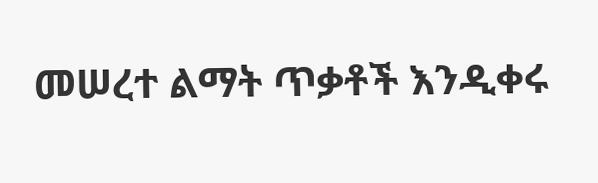መሠረተ ልማት ጥቃቶች እንዲቀሩ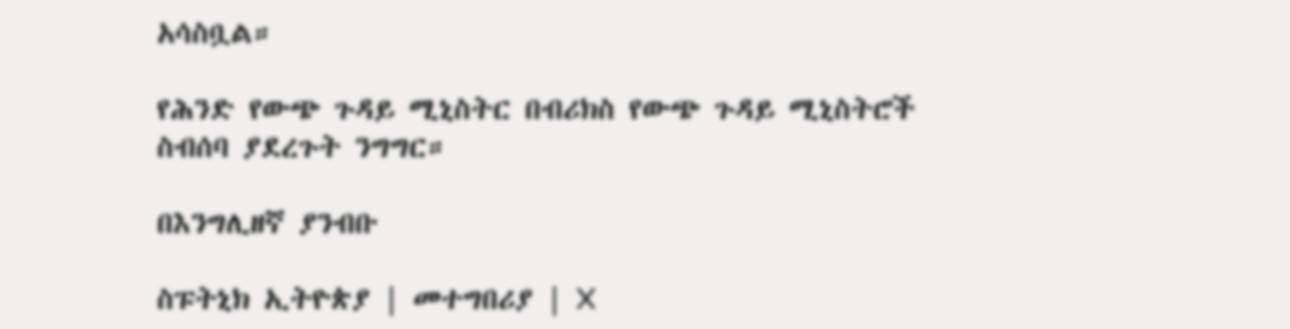አሳስቧል።

የሕንድ የውጭ ጉዳይ ሚኒስትር በብሪክስ የውጭ ጉዳይ ሚኒስትሮች ስብሰባ ያደረጉት ንግግር።

በእንግሊዘኛ ያንብቡ

ስፑትኒክ ኢትዮጵያ | መተግበሪያ | X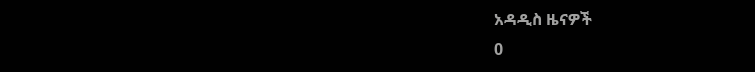አዳዲስ ዜናዎች
0